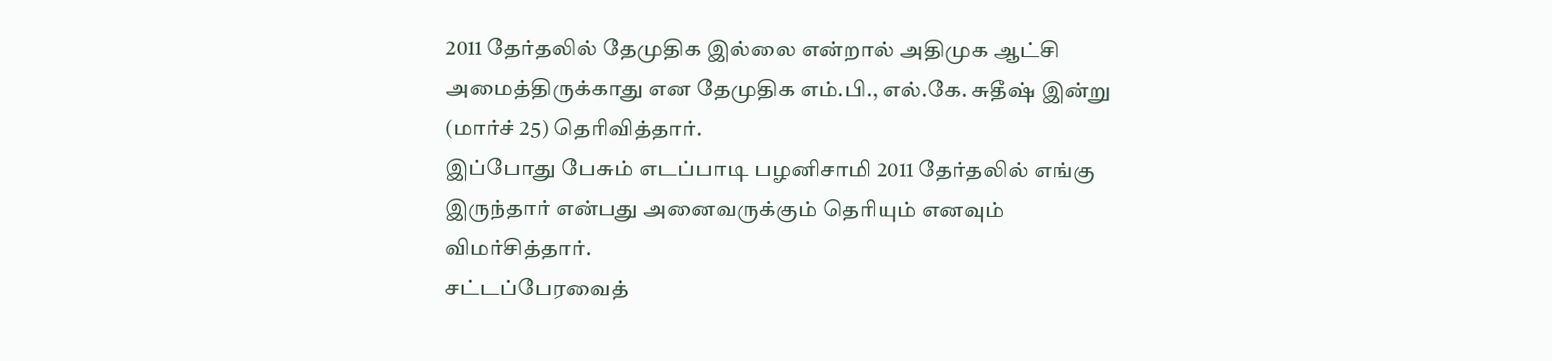2011 தேர்தலில் தேமுதிக இல்லை என்றால் அதிமுக ஆட்சி அமைத்திருக்காது என தேமுதிக எம்.பி., எல்.கே. சுதீஷ் இன்று (மார்ச் 25) தெரிவித்தார்.
இப்போது பேசும் எடப்பாடி பழனிசாமி 2011 தேர்தலில் எங்கு இருந்தார் என்பது அனைவருக்கும் தெரியும் எனவும் விமர்சித்தார்.
சட்டப்பேரவைத்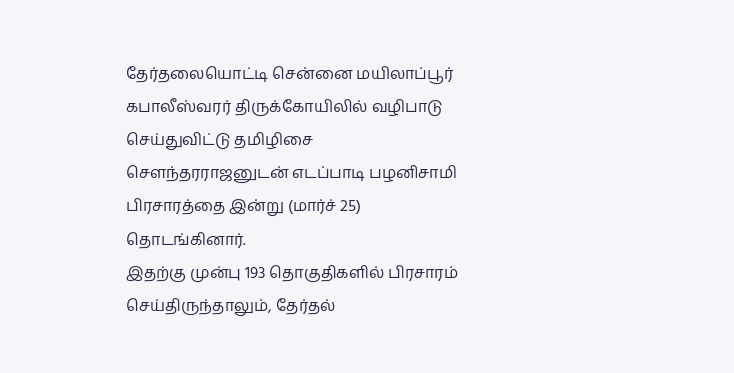தேர்தலையொட்டி சென்னை மயிலாப்பூர் கபாலீஸ்வரர் திருக்கோயிலில் வழிபாடு செய்துவிட்டு தமிழிசை செளந்தரராஜனுடன் எடப்பாடி பழனிசாமி பிரசாரத்தை இன்று (மார்ச் 25) தொடங்கினார்.
இதற்கு முன்பு 193 தொகுதிகளில் பிரசாரம் செய்திருந்தாலும், தேர்தல்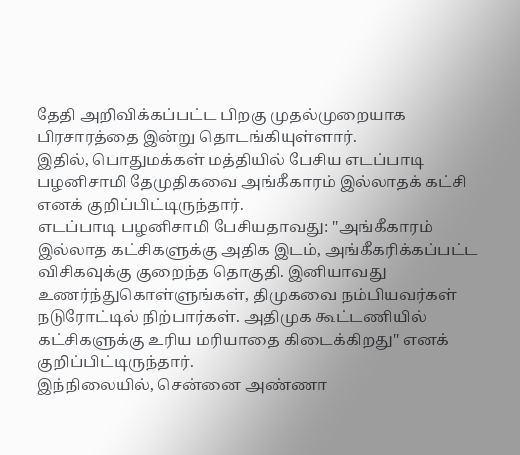தேதி அறிவிக்கப்பட்ட பிறகு முதல்முறையாக பிரசாரத்தை இன்று தொடங்கியுள்ளார்.
இதில், பொதுமக்கள் மத்தியில் பேசிய எடப்பாடி பழனிசாமி தேமுதிகவை அங்கீகாரம் இல்லாதக் கட்சி எனக் குறிப்பிட்டிருந்தார்.
எடப்பாடி பழனிசாமி பேசியதாவது: ''அங்கீகாரம் இல்லாத கட்சிகளுக்கு அதிக இடம், அங்கீகரிக்கப்பட்ட விசிகவுக்கு குறைந்த தொகுதி. இனியாவது உணர்ந்துகொள்ளுங்கள், திமுகவை நம்பியவர்கள் நடுரோட்டில் நிற்பார்கள். அதிமுக கூட்டணியில் கட்சிகளுக்கு உரிய மரியாதை கிடைக்கிறது'' எனக் குறிப்பிட்டிருந்தார்.
இந்நிலையில், சென்னை அண்ணா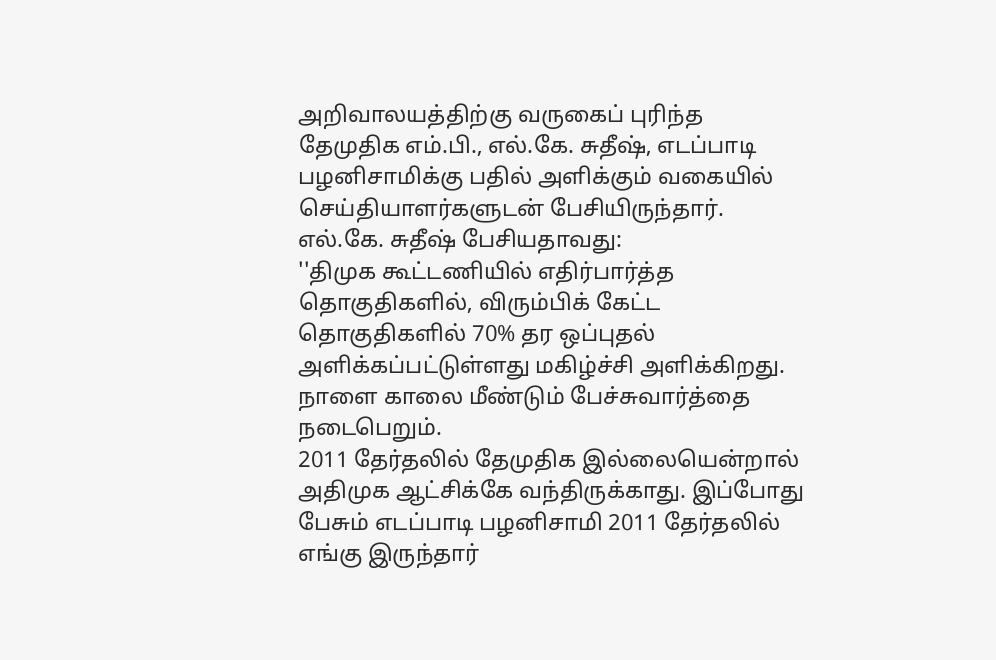அறிவாலயத்திற்கு வருகைப் புரிந்த தேமுதிக எம்.பி., எல்.கே. சுதீஷ், எடப்பாடி பழனிசாமிக்கு பதில் அளிக்கும் வகையில் செய்தியாளர்களுடன் பேசியிருந்தார்.
எல்.கே. சுதீஷ் பேசியதாவது:
''திமுக கூட்டணியில் எதிர்பார்த்த தொகுதிகளில், விரும்பிக் கேட்ட தொகுதிகளில் 70% தர ஒப்புதல் அளிக்கப்பட்டுள்ளது மகிழ்ச்சி அளிக்கிறது. நாளை காலை மீண்டும் பேச்சுவார்த்தை நடைபெறும்.
2011 தேர்தலில் தேமுதிக இல்லையென்றால் அதிமுக ஆட்சிக்கே வந்திருக்காது. இப்போது பேசும் எடப்பாடி பழனிசாமி 2011 தேர்தலில் எங்கு இருந்தார்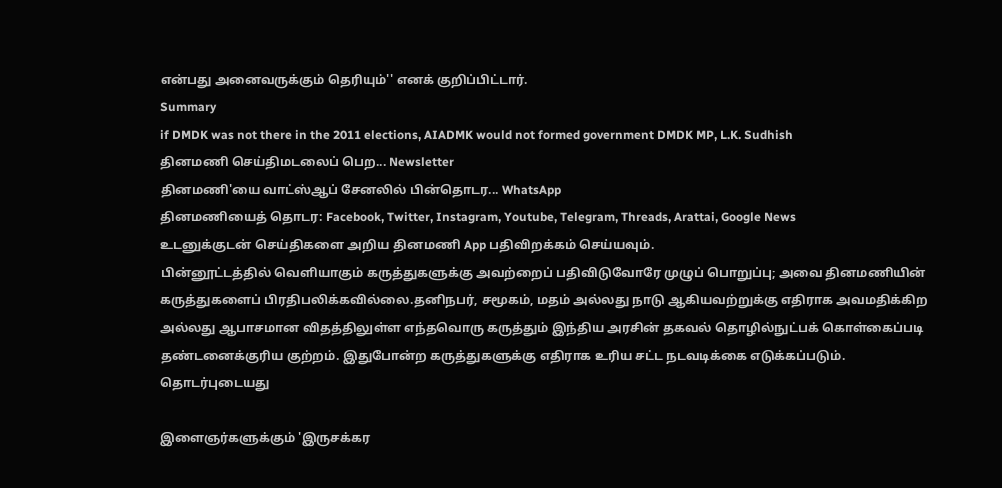என்பது அனைவருக்கும் தெரியும்'' எனக் குறிப்பிட்டார்.
Summary
if DMDK was not there in the 2011 elections, AIADMK would not formed government DMDK MP, L.K. Sudhish
தினமணி செய்திமடலைப் பெற... Newsletter
தினமணி'யை வாட்ஸ்ஆப் சேனலில் பின்தொடர... WhatsApp
தினமணியைத் தொடர: Facebook, Twitter, Instagram, Youtube, Telegram, Threads, Arattai, Google News
உடனுக்குடன் செய்திகளை அறிய தினமணி App பதிவிறக்கம் செய்யவும்.
பின்னூட்டத்தில் வெளியாகும் கருத்துகளுக்கு அவற்றைப் பதிவிடுவோரே முழுப் பொறுப்பு; அவை தினமணியின் கருத்துகளைப் பிரதிபலிக்கவில்லை.தனிநபர், சமூகம், மதம் அல்லது நாடு ஆகியவற்றுக்கு எதிராக அவமதிக்கிற அல்லது ஆபாசமான விதத்திலுள்ள எந்தவொரு கருத்தும் இந்திய அரசின் தகவல் தொழில்நுட்பக் கொள்கைப்படி தண்டனைக்குரிய குற்றம். இதுபோன்ற கருத்துகளுக்கு எதிராக உரிய சட்ட நடவடிக்கை எடுக்கப்படும்.
தொடர்புடையது

இளைஞர்களுக்கும் 'இருசக்கர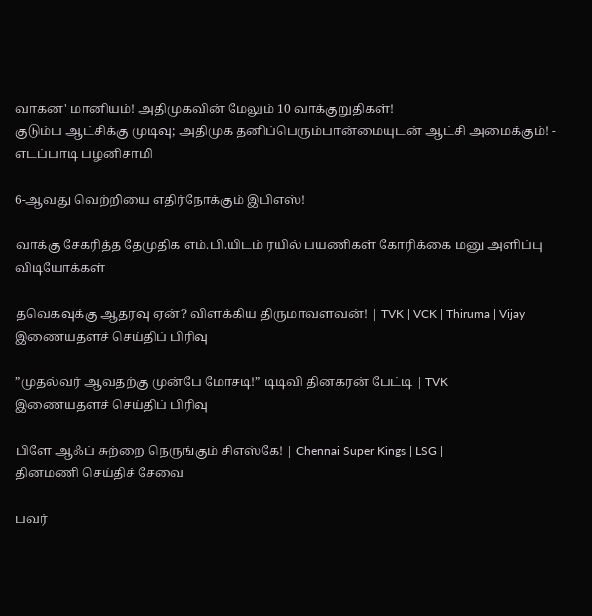வாகன' மானியம்! அதிமுகவின் மேலும் 10 வாக்குறுதிகள்!
குடும்ப ஆட்சிக்கு முடிவு; அதிமுக தனிப்பெரும்பான்மையுடன் ஆட்சி அமைக்கும்! - எடப்பாடி பழனிசாமி

6-ஆவது வெற்றியை எதிர்நோக்கும் இபிஎஸ்!

வாக்கு சேகரித்த தேமுதிக எம்.பி.யிடம் ரயில் பயணிகள் கோரிக்கை மனு அளிப்பு
விடியோக்கள்

தவெகவுக்கு ஆதரவு ஏன்? விளக்கிய திருமாவளவன்! | TVK | VCK | Thiruma | Vijay
இணையதளச் செய்திப் பிரிவு

”முதல்வர் ஆவதற்கு முன்பே மோசடி!” டிடிவி தினகரன் பேட்டி | TVK
இணையதளச் செய்திப் பிரிவு

பிளே ஆஃப் சுற்றை நெருங்கும் சிஎஸ்கே! | Chennai Super Kings | LSG |
தினமணி செய்திச் சேவை

பவர்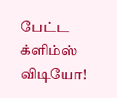பேட்ட க்ளிம்ஸ் விடியோ!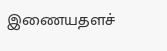இணையதளச்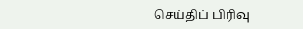செய்திப் பிரிவு